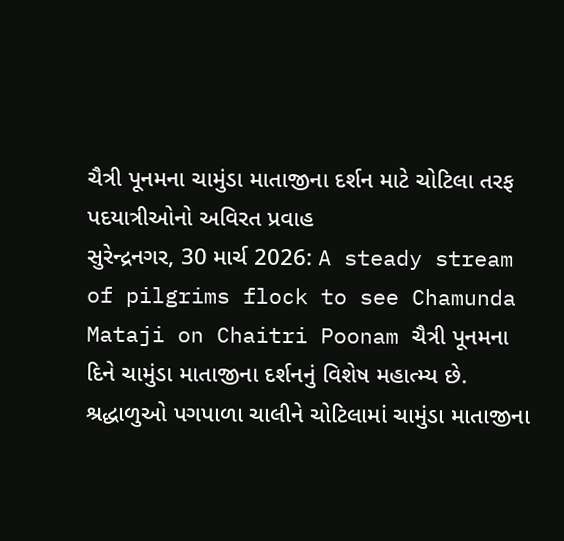ચૈત્રી પૂનમના ચામુંડા માતાજીના દર્શન માટે ચોટિલા તરફ પદયાત્રીઓનો અવિરત પ્રવાહ
સુરેન્દ્રનગર, 30 માર્ચ 2026: A steady stream of pilgrims flock to see Chamunda Mataji on Chaitri Poonam ચૈત્રી પૂનમના દિને ચામુંડા માતાજીના દર્શનનું વિશેષ મહાત્મ્ય છે. શ્રદ્ધાળુઓ પગપાળા ચાલીને ચોટિલામાં ચામુંડા માતાજીના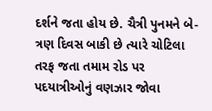દર્શને જતા હોય છે. ચૈત્રી પુનમને બે-ત્રણ દિવસ બાકી છે ત્યારે ચોટિલા તરફ જતા તમામ રોડ પર પદયાત્રીઓનું વણઝાર જોવા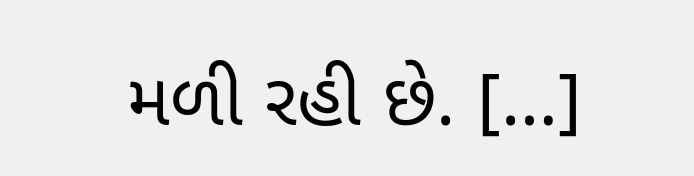મળી રહી છે. […]